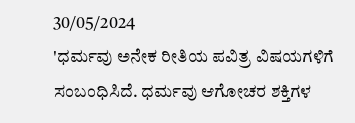30/05/2024
'ಧರ್ಮವು ಅನೇಕ ರೀತಿಯ ಪವಿತ್ರ ವಿಷಯಗಳಿಗೆ ಸಂಬಂಧಿಸಿದೆ. ಧರ್ಮವು ಆಗೋಚರ ಶಕ್ತಿಗಳ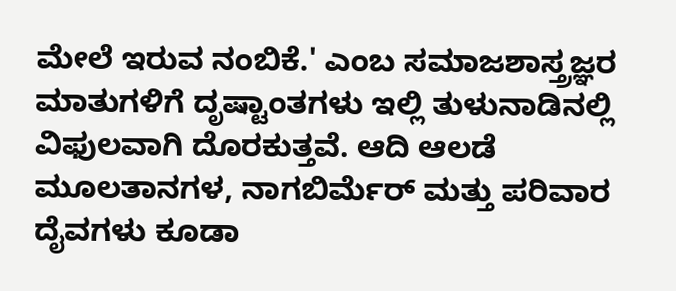ಮೇಲೆ ಇರುವ ನಂಬಿಕೆ.' ಎಂಬ ಸಮಾಜಶಾಸ್ತ್ರಜ್ಞರ ಮಾತುಗಳಿಗೆ ದೃಷ್ಟಾಂತಗಳು ಇಲ್ಲಿ ತುಳುನಾಡಿನಲ್ಲಿ ವಿಫುಲವಾಗಿ ದೊರಕುತ್ತವೆ. ಆದಿ ಆಲಡೆ ಮೂಲತಾನಗಳ, ನಾಗಬಿರ್ಮೆರ್ ಮತ್ತು ಪರಿವಾರ ದೈವಗಳು ಕೂಡಾ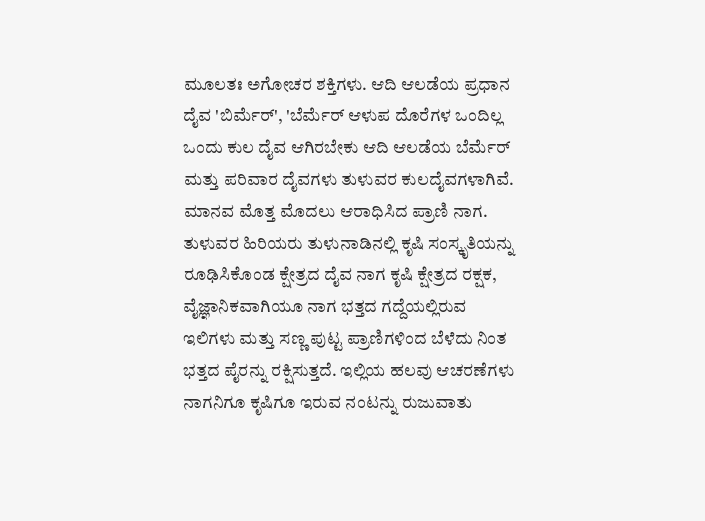ಮೂಲತಃ ಅಗೋಚರ ಶಕ್ತಿಗಳು. ಆದಿ ಆಲಡೆಯ ಪ್ರಧಾನ ದೈವ 'ಬಿರ್ಮೆರ್', 'ಬೆರ್ಮೆರ್ ಆಳುಪ ದೊರೆಗಳ ಒಂದಿಲ್ಲ ಒಂದು ಕುಲ ದೈವ ಆಗಿರಬೇಕು ಆದಿ ಆಲಡೆಯ ಬೆರ್ಮೆರ್ ಮತ್ತು ಪರಿವಾರ ದೈವಗಳು ತುಳುವರ ಕುಲದೈವಗಳಾಗಿವೆ. ಮಾನವ ಮೊತ್ತ ಮೊದಲು ಆರಾಧಿಸಿದ ಪ್ರಾಣಿ ನಾಗ. ತುಳುವರ ಹಿರಿಯರು ತುಳುನಾಡಿನಲ್ಲಿ ಕೃಷಿ ಸಂಸ್ಕೃತಿಯನ್ನು ರೂಢಿಸಿಕೊಂಡ ಕ್ಷೇತ್ರದ ದೈವ ನಾಗ ಕೃಷಿ ಕ್ಷೇತ್ರದ ರಕ್ಷಕ, ವೈಜ್ಞಾನಿಕವಾಗಿಯೂ ನಾಗ ಭತ್ತದ ಗದ್ದೆಯಲ್ಲಿರುವ ಇಲಿಗಳು ಮತ್ತು ಸಣ್ಣ ಪುಟ್ಟ ಪ್ರಾಣಿಗಳಿಂದ ಬೆಳೆದು ನಿಂತ ಭತ್ತದ ಪೈರನ್ನು ರಕ್ಷಿಸುತ್ತದೆ. ಇಲ್ಲಿಯ ಹಲವು ಆಚರಣೆಗಳು ನಾಗನಿಗೂ ಕೃಷಿಗೂ ಇರುವ ನಂಟನ್ನು ರುಜುವಾತು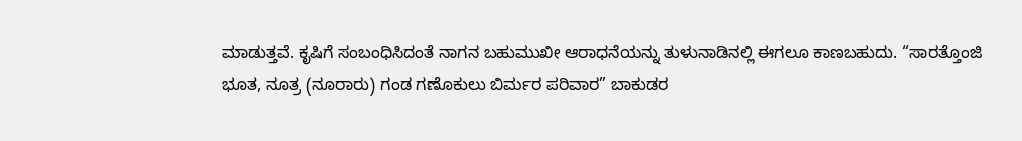ಮಾಡುತ್ತವೆ. ಕೃಷಿಗೆ ಸಂಬಂಧಿಸಿದಂತೆ ನಾಗನ ಬಹುಮುಖೀ ಆರಾಧನೆಯನ್ನು ತುಳುನಾಡಿನಲ್ಲಿ ಈಗಲೂ ಕಾಣಬಹುದು. “ಸಾರತ್ತೊಂಜಿ ಭೂತ, ನೂತ್ರ (ನೂರಾರು) ಗಂಡ ಗಣೊಕುಲು ಬಿರ್ಮರ ಪರಿವಾರ” ಬಾಕುಡರ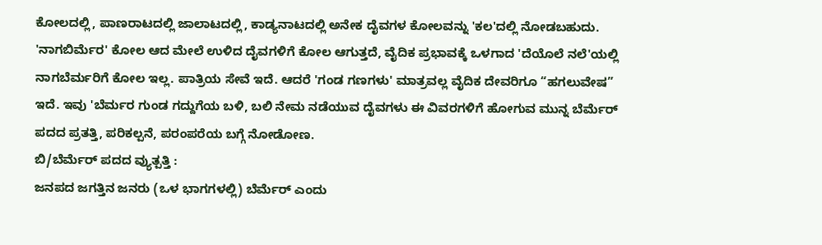ಕೋಲದಲ್ಲಿ, ಪಾಣರಾಟದಲ್ಲಿ ಜಾಲಾಟದಲ್ಲಿ, ಕಾಡ್ಯನಾಟದಲ್ಲಿ ಅನೇಕ ದೈವಗಳ ಕೋಲವನ್ನು 'ಕಲ'ದಲ್ಲಿ ನೋಡಬಹುದು. 'ನಾಗಬಿರ್ಮೆರ' ಕೋಲ ಆದ ಮೇಲೆ ಉಳಿದ ದೈವಗಳಿಗೆ ಕೋಲ ಆಗುತ್ತದೆ, ವೈದಿಕ ಪ್ರಭಾವಕ್ಕೆ ಒಳಗಾದ 'ದೆಯೊಲೆ ನಲೆ'ಯಲ್ಲಿ ನಾಗಬೆರ್ಮರಿಗೆ ಕೋಲ ಇಲ್ಲ. ಪಾತ್ರಿಯ ಸೇವೆ ಇದೆ. ಆದರೆ 'ಗಂಡ ಗಣಗಳು' ಮಾತ್ರವಲ್ಲ ವೈದಿಕ ದೇವರಿಗೂ “ಹಗಲುವೇಷ” ಇದೆ. ಇವು 'ಬೆರ್ಮರ ಗುಂಡ ಗದ್ದುಗೆಯ ಬಳಿ, ಬಲಿ ನೇಮ ನಡೆಯುವ ದೈವಗಳು ಈ ವಿವರಗಳಿಗೆ ಹೋಗುವ ಮುನ್ನ ಬೆರ್ಮೆರ್ ಪದದ ಪ್ರತತ್ತಿ, ಪರಿಕಲ್ಪನೆ, ಪರಂಪರೆಯ ಬಗ್ಗೆ ನೋಡೋಣ.
ಬಿ/ಬೆರ್ಮೆರ್ ಪದದ ವ್ಯುತ್ಪತ್ತಿ :
ಜನಪದ ಜಗತ್ತಿನ ಜನರು (ಒಳ ಭಾಗಗಳಲ್ಲಿ) ಬೆರ್ಮೆರ್ ಎಂದು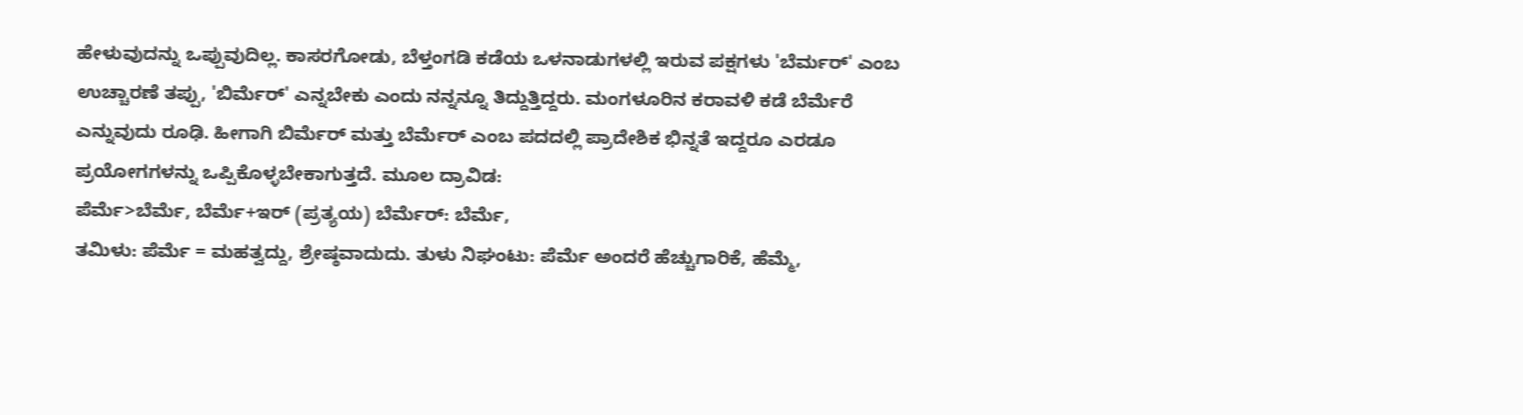ಹೇಳುವುದನ್ನು ಒಪ್ಪುವುದಿಲ್ಲ. ಕಾಸರಗೋಡು, ಬೆಳ್ತಂಗಡಿ ಕಡೆಯ ಒಳನಾಡುಗಳಲ್ಲಿ ಇರುವ ಪಕ್ಷಗಳು 'ಬೆರ್ಮರ್' ಎಂಬ ಉಚ್ಚಾರಣೆ ತಪ್ಪು, 'ಬಿರ್ಮೆರ್' ಎನ್ನಬೇಕು ಎಂದು ನನ್ನನ್ನೂ ತಿದ್ದುತ್ತಿದ್ದರು. ಮಂಗಳೂರಿನ ಕರಾವಳಿ ಕಡೆ ಬೆರ್ಮೆರೆ ಎನ್ನುವುದು ರೂಢಿ. ಹೀಗಾಗಿ ಬಿರ್ಮೆರ್ ಮತ್ತು ಬೆರ್ಮೆರ್ ಎಂಬ ಪದದಲ್ಲಿ ಪ್ರಾದೇಶಿಕ ಭಿನ್ನತೆ ಇದ್ದರೂ ಎರಡೂ ಪ್ರಯೋಗಗಳನ್ನು ಒಪ್ಪಿಕೊಳ್ಳಬೇಕಾಗುತ್ತದೆ. ಮೂಲ ದ್ರಾವಿಡ:
ಪೆರ್ಮೆ>ಬೆರ್ಮೆ, ಬೆರ್ಮೆ+ಇರ್ (ಪ್ರತ್ಯಯ) ಬೆರ್ಮೆರ್: ಬೆರ್ಮೆ,
ತಮಿಳು: ಪೆರ್ಮೆ = ಮಹತ್ವದ್ದು, ಶ್ರೇಷ್ಠವಾದುದು. ತುಳು ನಿಘಂಟು: ಪೆರ್ಮೆ ಅಂದರೆ ಹೆಚ್ಚುಗಾರಿಕೆ, ಹೆಮ್ಮೆ,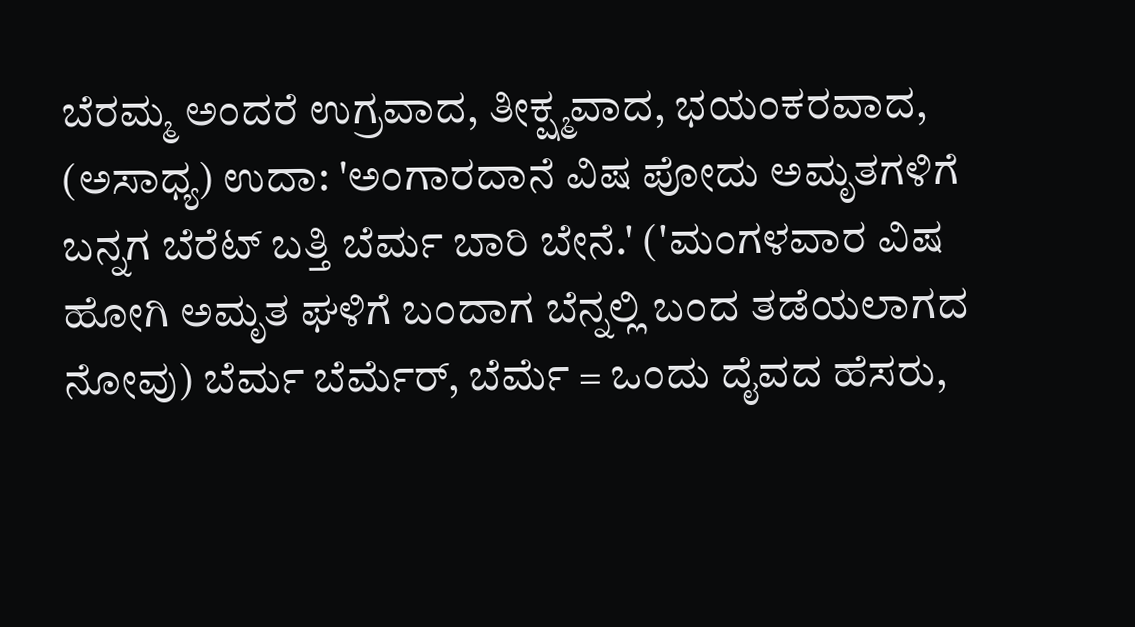ಬೆರಮ್ಮ ಅಂದರೆ ಉಗ್ರವಾದ, ತೀಕ್ಷ್ಮವಾದ, ಭಯಂಕರವಾದ, (ಅಸಾಧ್ಯ) ಉದಾ: 'ಅಂಗಾರದಾನೆ ವಿಷ ಪೋದು ಅಮೃತಗಳಿಗೆ ಬನ್ನಗ ಬೆರೆಟ್ ಬತ್ತಿ ಬೆರ್ಮ ಬಾರಿ ಬೇನೆ.' ('ಮಂಗಳವಾರ ವಿಷ ಹೋಗಿ ಅಮೃತ ಘಳಿಗೆ ಬಂದಾಗ ಬೆನ್ನಲ್ಲಿ ಬಂದ ತಡೆಯಲಾಗದ ನೋವು) ಬೆರ್ಮ ಬೆರ್ಮೆರ್, ಬೆರ್ಮೆ = ಒಂದು ದೈವದ ಹೆಸರು,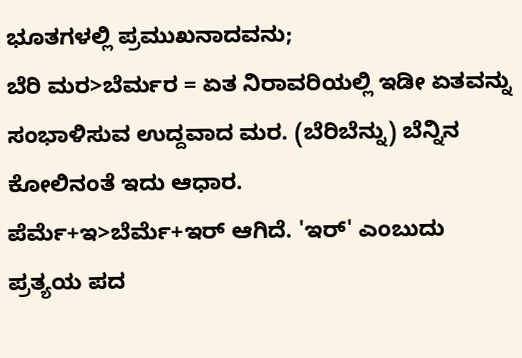ಭೂತಗಳಲ್ಲಿ ಪ್ರಮುಖನಾದವನು;
ಬೆರಿ ಮರ>ಬೆರ್ಮರ = ಏತ ನಿರಾವರಿಯಲ್ಲಿ ಇಡೀ ಏತವನ್ನು ಸಂಭಾಳಿಸುವ ಉದ್ದವಾದ ಮರ. (ಬೆರಿಬೆನ್ನು) ಬೆನ್ನಿನ ಕೋಲಿನಂತೆ ಇದು ಆಧಾರ.
ಪೆರ್ಮೆ+ಇ>ಬೆರ್ಮೆ+ಇರ್ ಆಗಿದೆ. 'ಇರ್' ಎಂಬುದು ಪ್ರತ್ಯಯ ಪದ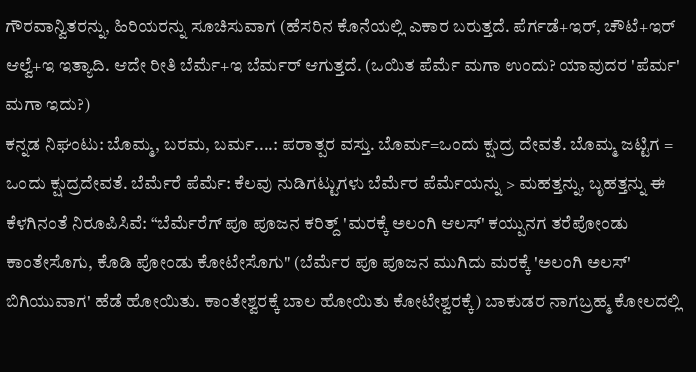ಗೌರವಾನ್ವಿತರನ್ನು, ಹಿರಿಯರನ್ನು ಸೂಚಿಸುವಾಗ (ಹೆಸರಿನ ಕೊನೆಯಲ್ಲಿ ಎಕಾರ ಬರುತ್ತದೆ. ಪೆರ್ಗಡೆ+ಇರ್, ಚೌಟೆ+ಇರ್ ಆಲ್ವೆ+ಇ ಇತ್ಯಾದಿ. ಆದೇ ರೀತಿ ಬೆರ್ಮೆ+ಇ ಬೆರ್ಮರ್ ಆಗುತ್ತದೆ. (ಒಯಿತ ಪೆರ್ಮೆ ಮಗಾ ಉಂದು? ಯಾವುದರ 'ಪೆರ್ಮ' ಮಗಾ ಇದು?)
ಕನ್ನಡ ನಿಘಂಟು: ಬೊಮ್ಮ, ಬರಮ, ಬರ್ಮ....: ಪರಾತ್ಪರ ವಸ್ತು. ಬೊರ್ಮ=ಒಂದು ಕ್ಷುದ್ರ ದೇವತೆ. ಬೊಮ್ಮ ಜಟ್ಟಿಗ = ಒಂದು ಕ್ಷುದ್ರದೇವತೆ. ಬೆರ್ಮೆರೆ ಪೆರ್ಮೆ: ಕೆಲವು ನುಡಿಗಟ್ಟುಗಳು ಬೆರ್ಮೆರ ಪೆರ್ಮೆಯನ್ನು > ಮಹತ್ತನ್ನು, ಬೃಹತ್ತನ್ನು ಈ ಕೆಳಗಿನಂತೆ ನಿರೂಪಿಸಿವೆ: “ಬೆರ್ಮೆರೆಗ್ ಪೂ ಪೂಜನ ಕರಿತ್ದ್ 'ಮರಕ್ಕೆ ಅಲಂಗಿ ಆಲಸ್' ಕಯ್ಪುನಗ ತರೆಪೋಂಡು ಕಾಂತೇಸೊಗು, ಕೊಡಿ ಪೋಂಡು ಕೋಟೇಸೊಗು" (ಬೆರ್ಮೆರ ಪೂ ಪೂಜನ ಮುಗಿದು ಮರಕ್ಕೆ 'ಅಲಂಗಿ ಅಲಸ್' ಬಿಗಿಯುವಾಗ' ಹೆಡೆ ಹೋಯಿತು. ಕಾಂತೇಶ್ವರಕ್ಕೆ ಬಾಲ ಹೋಯಿತು ಕೋಟೇಶ್ವರಕ್ಕೆ) ಬಾಕುಡರ ನಾಗಬ್ರಹ್ಮ ಕೋಲದಲ್ಲಿ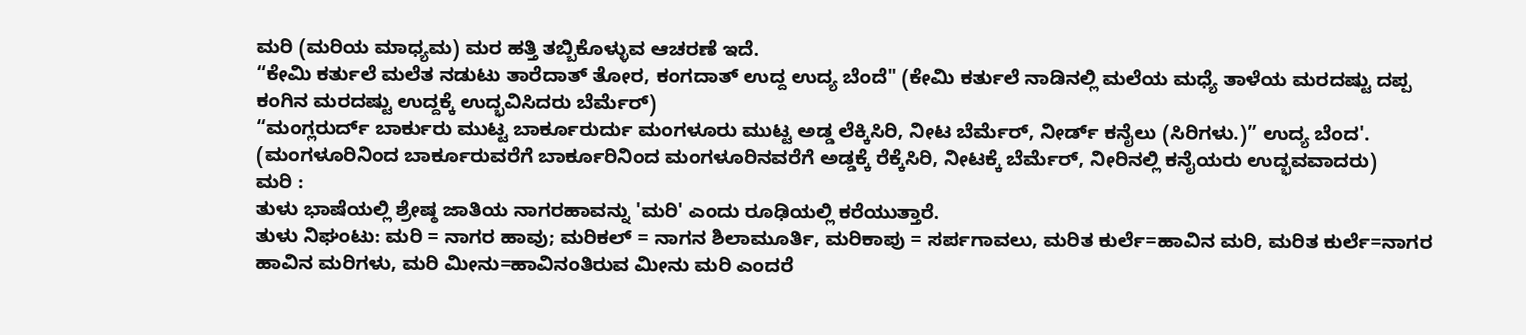ಮರಿ (ಮರಿಯ ಮಾಧ್ಯಮ) ಮರ ಹತ್ತಿ ತಬ್ಬಿಕೊಳ್ಳುವ ಆಚರಣೆ ಇದೆ.
“ಕೇಮಿ ಕರ್ತುಲೆ ಮಲೆತ ನಡುಟು ತಾರೆದಾತ್ ತೋರ, ಕಂಗದಾತ್ ಉದ್ದ ಉದ್ಯ ಬೆಂದೆ" (ಕೇಮಿ ಕರ್ತುಲೆ ನಾಡಿನಲ್ಲಿ ಮಲೆಯ ಮಧ್ಯೆ ತಾಳೆಯ ಮರದಷ್ಟು ದಪ್ಪ ಕಂಗಿನ ಮರದಷ್ಟು ಉದ್ದಕ್ಕೆ ಉದ್ಭವಿಸಿದರು ಬೆರ್ಮೆರ್)
“ಮಂಗ್ಲರುರ್ದ್ ಬಾರ್ಕುರು ಮುಟ್ಟ ಬಾರ್ಕೂರುರ್ದು ಮಂಗಳೂರು ಮುಟ್ಟ ಅಡ್ಡ ಲೆಕ್ಕಿಸಿರಿ, ನೀಟ ಬೆರ್ಮೆರ್, ನೀರ್ಡ್ ಕನೈಲು (ಸಿರಿಗಳು.)” ಉದ್ಯ ಬೆಂದ'. (ಮಂಗಳೂರಿನಿಂದ ಬಾರ್ಕೂರುವರೆಗೆ ಬಾರ್ಕೂರಿನಿಂದ ಮಂಗಳೂರಿನವರೆಗೆ ಅಡ್ಡಕ್ಕೆ ರೆಕ್ಕೆಸಿರಿ, ನೀಟಕ್ಕೆ ಬೆರ್ಮೆರ್, ನೀರಿನಲ್ಲಿ ಕನೈಯರು ಉದ್ಭವವಾದರು)
ಮರಿ :
ತುಳು ಭಾಷೆಯಲ್ಲಿ ಶ್ರೇಷ್ಠ ಜಾತಿಯ ನಾಗರಹಾವನ್ನು 'ಮರಿ' ಎಂದು ರೂಢಿಯಲ್ಲಿ ಕರೆಯುತ್ತಾರೆ.
ತುಳು ನಿಘಂಟು: ಮರಿ = ನಾಗರ ಹಾವು; ಮರಿಕಲ್ = ನಾಗನ ಶಿಲಾಮೂರ್ತಿ, ಮರಿಕಾಪು = ಸರ್ಪಗಾವಲು, ಮರಿತ ಕುರ್ಲೆ=ಹಾವಿನ ಮರಿ, ಮರಿತ ಕುರ್ಲೆ=ನಾಗರ ಹಾವಿನ ಮರಿಗಳು, ಮರಿ ಮೀನು=ಹಾವಿನಂತಿರುವ ಮೀನು ಮರಿ ಎಂದರೆ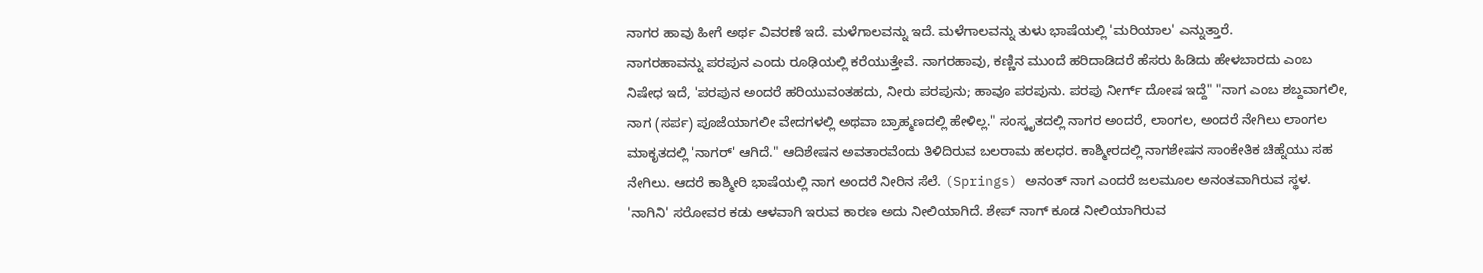ನಾಗರ ಹಾವು ಹೀಗೆ ಅರ್ಥ ವಿವರಣೆ ಇದೆ. ಮಳೆಗಾಲವನ್ನು ಇದೆ. ಮಳೆಗಾಲವನ್ನು ತುಳು ಭಾಷೆಯಲ್ಲಿ 'ಮರಿಯಾಲ' ಎನ್ನುತ್ತಾರೆ.
ನಾಗರಹಾವನ್ನು ಪರಪುನ ಎಂದು ರೂಢಿಯಲ್ಲಿ ಕರೆಯುತ್ತೇವೆ. ನಾಗರಹಾವು, ಕಣ್ಣಿನ ಮುಂದೆ ಹರಿದಾಡಿದರೆ ಹೆಸರು ಹಿಡಿದು ಹೇಳಬಾರದು ಎಂಬ ನಿಷೇಧ ಇದೆ, 'ಪರಪುನ ಅಂದರೆ ಹರಿಯುವಂತಹದು, ನೀರು ಪರಪುನು; ಹಾವೂ ಪರಪುನು. ಪರಪು ನೀರ್ಗ್ ದೋಷ ಇದ್ದೆ" "ನಾಗ ಎಂಬ ಶಬ್ದವಾಗಲೀ, ನಾಗ (ಸರ್ಪ) ಪೂಜೆಯಾಗಲೀ ವೇದಗಳಲ್ಲಿ ಅಥವಾ ಬ್ರಾಹ್ಮಣದಲ್ಲಿ ಹೇಳಿಲ್ಲ." ಸಂಸ್ಕೃತದಲ್ಲಿ ನಾಗರ ಅಂದರೆ, ಲಾಂಗಲ, ಅಂದರೆ ನೇಗಿಲು ಲಾಂಗಲ ಮಾಕೃತದಲ್ಲಿ 'ನಾಗರ್' ಆಗಿದೆ." ಆದಿಶೇಷನ ಅವತಾರವೆಂದು ತಿಳಿದಿರುವ ಬಲರಾಮ ಹಲಧರ. ಕಾಶ್ಮೀರದಲ್ಲಿ ನಾಗಶೇಷನ ಸಾಂಕೇತಿಕ ಚಿಹ್ನೆಯು ಸಹ ನೇಗಿಲು. ಆದರೆ ಕಾಶ್ಮೀರಿ ಭಾಷೆಯಲ್ಲಿ ನಾಗ ಅಂದರೆ ನೀರಿನ ಸೆಲೆ. (Springs) ಅನಂತ್ ನಾಗ ಎಂದರೆ ಜಲಮೂಲ ಅನಂತವಾಗಿರುವ ಸ್ಥಳ. 'ನಾಗಿನಿ' ಸರೋವರ ಕಡು ಆಳವಾಗಿ ಇರುವ ಕಾರಣ ಅದು ನೀಲಿಯಾಗಿದೆ. ಶೇಪ್ ನಾಗ್ ಕೂಡ ನೀಲಿಯಾಗಿರುವ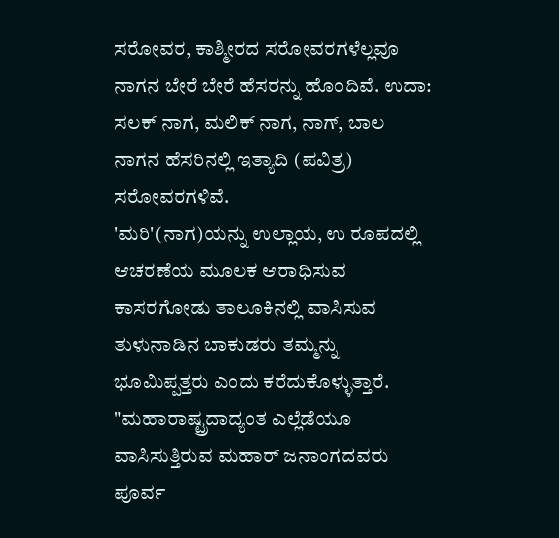ಸರೋವರ, ಕಾಶ್ಮೀರದ ಸರೋವರಗಳೆಲ್ಲವೂ ನಾಗನ ಬೇರೆ ಬೇರೆ ಹೆಸರನ್ನು ಹೊಂದಿವೆ. ಉದಾ: ಸಲಕ್ ನಾಗ, ಮಲಿಕ್ ನಾಗ, ನಾಗ್, ಬಾಲ ನಾಗನ ಹೆಸರಿನಲ್ಲಿ ಇತ್ಯಾದಿ (ಪವಿತ್ರ) ಸರೋವರಗಳಿವೆ.
'ಮರಿ'(ನಾಗ)ಯನ್ನು ಉಲ್ಲಾಯ, ಉ ರೂಪದಲ್ಲಿ ಆಚರಣೆಯ ಮೂಲಕ ಆರಾಧಿಸುವ ಕಾಸರಗೋಡು ತಾಲೂಕಿನಲ್ಲಿ ವಾಸಿಸುವ ತುಳುನಾಡಿನ ಬಾಕುಡರು ತಮ್ಮನ್ನು ಭೂಮಿಪ್ಪತ್ತರು ಎಂದು ಕರೆದುಕೊಳ್ಳುತ್ತಾರೆ. "ಮಹಾರಾಷ್ಟ್ರದಾದ್ಯಂತ ಎಲ್ಲೆಡೆಯೂ ವಾಸಿಸುತ್ತಿರುವ ಮಹಾರ್ ಜನಾಂಗದವರು ಪೂರ್ವ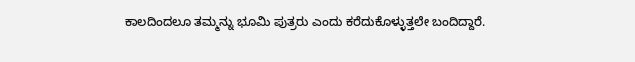ಕಾಲದಿಂದಲೂ ತಮ್ಮನ್ನು ಭೂಮಿ ಪುತ್ರರು ಎಂದು ಕರೆದುಕೊಳ್ಳುತ್ತಲೇ ಬಂದಿದ್ದಾರೆ.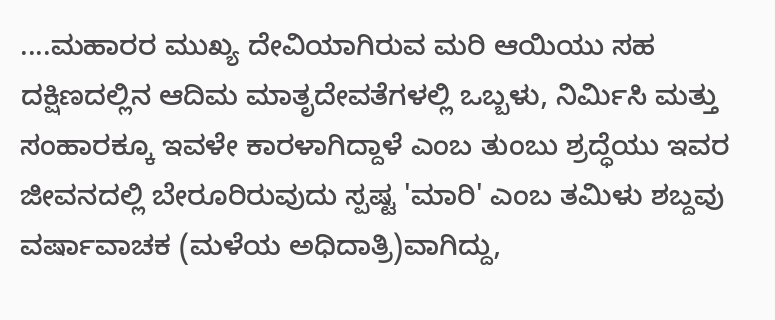....ಮಹಾರರ ಮುಖ್ಯ ದೇವಿಯಾಗಿರುವ ಮರಿ ಆಯಿಯು ಸಹ ದಕ್ಷಿಣದಲ್ಲಿನ ಆದಿಮ ಮಾತೃದೇವತೆಗಳಲ್ಲಿ ಒಬ್ಬಳು, ನಿರ್ಮಿಸಿ ಮತ್ತು ಸಂಹಾರಕ್ಕೂ ಇವಳೇ ಕಾರಳಾಗಿದ್ದಾಳೆ ಎಂಬ ತುಂಬು ಶ್ರದ್ಧೆಯು ಇವರ ಜೀವನದಲ್ಲಿ ಬೇರೂರಿರುವುದು ಸ್ಪಷ್ಟ 'ಮಾರಿ' ಎಂಬ ತಮಿಳು ಶಬ್ದವು ವರ್ಷಾವಾಚಕ (ಮಳೆಯ ಅಧಿದಾತ್ರಿ)ವಾಗಿದ್ದು,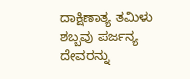ದಾಕ್ಷಿಣಾತ್ಯ ತಮಿಳು ಶಬ್ಬವು ಪರ್ಜನ್ಯ ದೇವರನ್ನು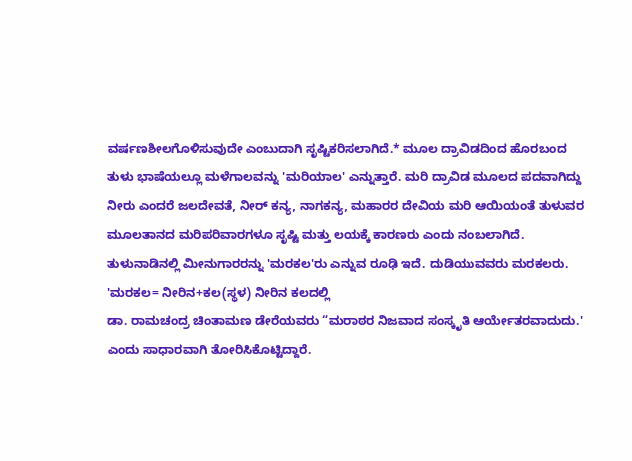ವರ್ಷಣಶೀಲಗೊಳಿಸುವುದೇ ಎಂಬುದಾಗಿ ಸೃಷ್ಟಿಕರಿಸಲಾಗಿದೆ.* ಮೂಲ ದ್ರಾವಿಡದಿಂದ ಹೊರಬಂದ ತುಳು ಭಾಷೆಯಲ್ಲೂ ಮಳೆಗಾಲವನ್ನು 'ಮರಿಯಾಲ' ಎನ್ನುತ್ತಾರೆ. ಮರಿ ದ್ರಾವಿಡ ಮೂಲದ ಪದವಾಗಿದ್ದು ನೀರು ಎಂದರೆ ಜಲದೇವತೆ, ನೀರ್ ಕನ್ಯ, ನಾಗಕನ್ಯ, ಮಹಾರರ ದೇವಿಯ ಮರಿ ಆಯಿಯಂತೆ ತುಳುವರ ಮೂಲತಾನದ ಮರಿಪರಿವಾರಗಳೂ ಸೃಷ್ಟಿ ಮತ್ತು ಲಯಕ್ಕೆ ಕಾರಣರು ಎಂದು ನಂಬಲಾಗಿದೆ. ತುಳುನಾಡಿನಲ್ಲಿ ಮೀನುಗಾರರನ್ನು 'ಮರಕಲ'ರು ಎನ್ನುವ ರೂಢಿ ಇದೆ. ದುಡಿಯುವವರು ಮರಕಲರು. 'ಮರಕಲ= ನೀರಿನ+ಕಲ(ಸ್ಥಳ) ನೀರಿನ ಕಲದಲ್ಲಿ
ಡಾ. ರಾಮಚಂದ್ರ ಚಿಂತಾಮಣ ಡೇರೆಯವರು “ಮರಾಠರ ನಿಜವಾದ ಸಂಸ್ಕೃತಿ ಆರ್ಯೇತರವಾದುದು.' ಎಂದು ಸಾಧಾರವಾಗಿ ತೋರಿಸಿಕೊಟ್ಟಿದ್ದಾರೆ.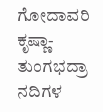ಗೋದಾವರಿ ಕೃಷ್ಣಾ-ತುಂಗಭದ್ರಾ ನದಿಗಳ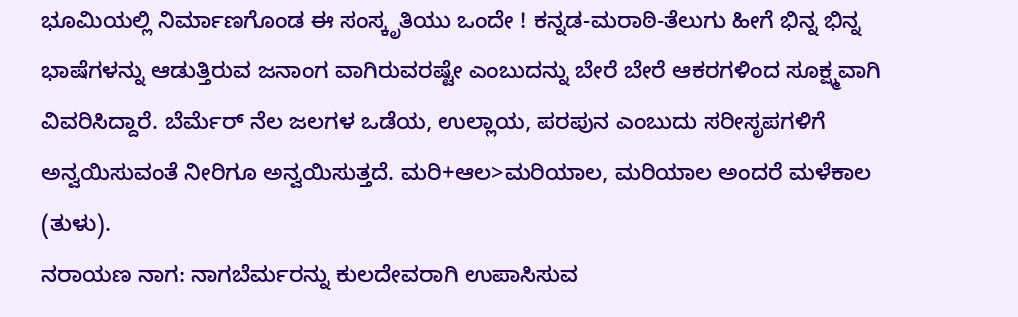ಭೂಮಿಯಲ್ಲಿ ನಿರ್ಮಾಣಗೊಂಡ ಈ ಸಂಸ್ಕೃತಿಯು ಒಂದೇ ! ಕನ್ನಡ-ಮರಾಠಿ-ತೆಲುಗು ಹೀಗೆ ಭಿನ್ನ ಭಿನ್ನ ಭಾಷೆಗಳನ್ನು ಆಡುತ್ತಿರುವ ಜನಾಂಗ ವಾಗಿರುವರಷ್ಟೇ ಎಂಬುದನ್ನು ಬೇರೆ ಬೇರೆ ಆಕರಗಳಿಂದ ಸೂಕ್ಷ್ಮವಾಗಿ ವಿವರಿಸಿದ್ದಾರೆ. ಬೆರ್ಮೆರ್ ನೆಲ ಜಲಗಳ ಒಡೆಯ, ಉಲ್ಲಾಯ, ಪರಪುನ ಎಂಬುದು ಸರೀಸೃಪಗಳಿಗೆ ಅನ್ವಯಿಸುವಂತೆ ನೀರಿಗೂ ಅನ್ವಯಿಸುತ್ತದೆ. ಮರಿ+ಆಲ>ಮರಿಯಾಲ, ಮರಿಯಾಲ ಅಂದರೆ ಮಳೆಕಾಲ (ತುಳು).
ನರಾಯಣ ನಾಗ: ನಾಗಬೆರ್ಮರನ್ನು ಕುಲದೇವರಾಗಿ ಉಪಾಸಿಸುವ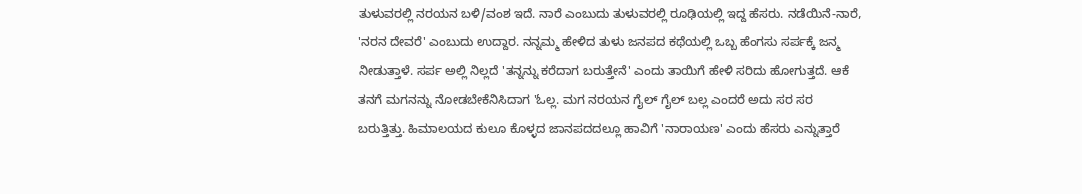ತುಳುವರಲ್ಲಿ ನರಯನ ಬಳಿ/ವಂಶ ಇದೆ. ನಾರೆ ಎಂಬುದು ತುಳುವರಲ್ಲಿ ರೂಢಿಯಲ್ಲಿ ಇದ್ದ ಹೆಸರು. ನಡೆಯಿನೆ-ನಾರೆ, 'ನರನ ದೇವರೆ' ಎಂಬುದು ಉದ್ದಾರ. ನನ್ನಮ್ಮ ಹೇಳಿದ ತುಳು ಜನಪದ ಕಥೆಯಲ್ಲಿ ಒಬ್ಬ ಹೆಂಗಸು ಸರ್ಪಕ್ಕೆ ಜನ್ಮ ನೀಡುತ್ತಾಳೆ. ಸರ್ಪ ಅಲ್ಲಿ ನಿಲ್ಲದೆ 'ತನ್ನನ್ನು ಕರೆದಾಗ ಬರುತ್ತೇನೆ' ಎಂದು ತಾಯಿಗೆ ಹೇಳಿ ಸರಿದು ಹೋಗುತ್ತದೆ. ಆಕೆ ತನಗೆ ಮಗನನ್ನು ನೋಡಬೇಕೆನಿಸಿದಾಗ 'ಓಲ್ಲ. ಮಗ ನರಯನ ಗೈಲ್ ಗೈಲ್ ಬಲ್ಲ ಎಂದರೆ ಅದು ಸರ ಸರ ಬರುತ್ತಿತ್ತು. ಹಿಮಾಲಯದ ಕುಲೂ ಕೊಳ್ಳದ ಜಾನಪದದಲ್ಲೂ ಹಾವಿಗೆ 'ನಾರಾಯಣ' ಎಂದು ಹೆಸರು ಎನ್ನುತ್ತಾರೆ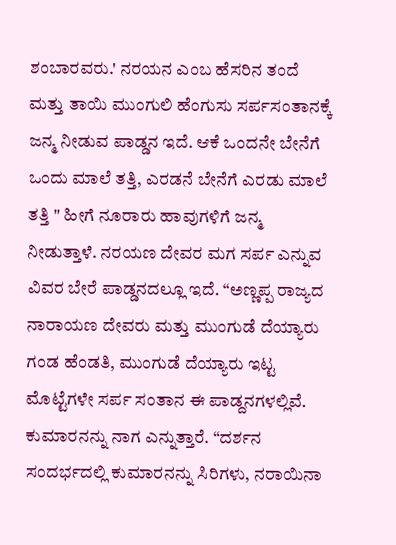ಶಂಬಾರವರು.' ನರಯನ ಎಂಬ ಹೆಸರಿನ ತಂದೆ ಮತ್ತು ತಾಯಿ ಮುಂಗುಲಿ ಹೆಂಗುಸು ಸರ್ಪಸಂತಾನಕ್ಕೆ ಜನ್ಮ ನೀಡುವ ಪಾಡ್ಡನ ಇದೆ. ಆಕೆ ಒಂದನೇ ಬೇನೆಗೆ ಒಂದು ಮಾಲೆ ತತ್ತಿ, ಎರಡನೆ ಬೇನೆಗೆ ಎರಡು ಮಾಲೆ ತತ್ತಿ " ಹೀಗೆ ನೂರಾರು ಹಾವುಗಳಿಗೆ ಜನ್ಮ ನೀಡುತ್ತಾಳೆ. ನರಯಣ ದೇವರ ಮಗ ಸರ್ಪ ಎನ್ನುವ ವಿವರ ಬೇರೆ ಪಾಡ್ಡನದಲ್ಲೂ ಇದೆ. “ಅಣ್ಣಪ್ಪ ರಾಜ್ಯದ ನಾರಾಯಣ ದೇವರು ಮತ್ತು ಮುಂಗುಡೆ ದೆಯ್ಯಾರು ಗಂಡ ಹೆಂಡತಿ, ಮುಂಗುಡೆ ದೆಯ್ಯಾರು ಇಟ್ಟ ಮೊಟ್ಟೆಗಳೇ ಸರ್ಪ ಸಂತಾನ ಈ ಪಾಡ್ದನಗಳಲ್ಲಿವೆ.
ಕುಮಾರನನ್ನು ನಾಗ ಎನ್ನುತ್ತಾರೆ. “ದರ್ಶನ ಸಂದರ್ಭದಲ್ಲಿ ಕುಮಾರನನ್ನು ಸಿರಿಗಳು, ನರಾಯಿನಾ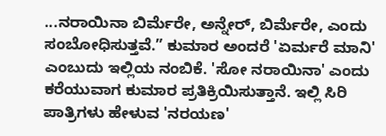...ನರಾಯಿನಾ ಬಿರ್ಮೆರೇ, ಅನ್ನೇರ್, ಬಿರ್ಮೆರೇ, ಎಂದು ಸಂಬೋಧಿಸುತ್ತವೆ.” ಕುಮಾರ ಅಂದರೆ 'ಏರ್ಮರೆ ಮಾನಿ' ಎಂಬುದು ಇಲ್ಲಿಯ ನಂಬಿಕೆ. 'ಸೋ ನರಾಯಿನಾ' ಎಂದು ಕರೆಯುವಾಗ ಕುಮಾರ ಪ್ರತಿಕ್ರಿಯಿಸುತ್ತಾನೆ. ಇಲ್ಲಿ ಸಿರಿ ಪಾತ್ರಿಗಳು ಹೇಳುವ 'ನರಯಣ'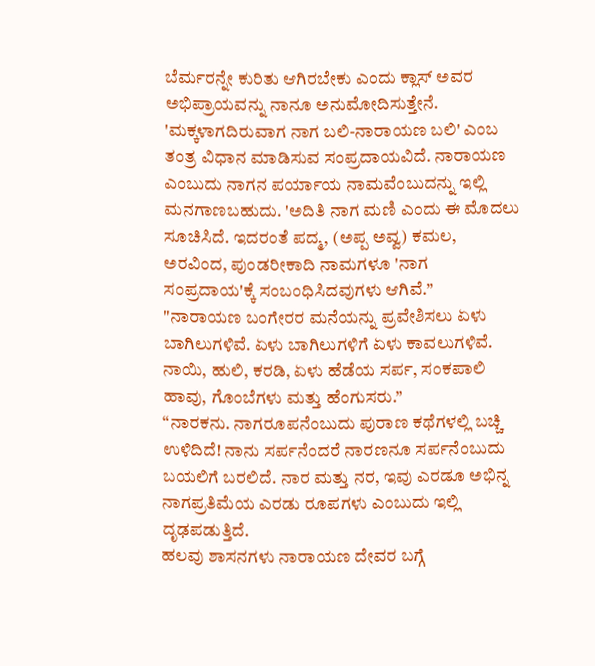ಬೆರ್ಮರನ್ನೇ ಕುರಿತು ಆಗಿರಬೇಕು ಎಂದು ಕ್ಲಾಸ್ ಅವರ ಅಭಿಪ್ರಾಯವನ್ನು ನಾನೂ ಅನುಮೋದಿಸುತ್ತೇನೆ. 'ಮಕ್ಕಳಾಗದಿರುವಾಗ ನಾಗ ಬಲಿ-ನಾರಾಯಣ ಬಲಿ' ಎಂಬ ತಂತ್ರ ವಿಧಾನ ಮಾಡಿಸುವ ಸಂಪ್ರದಾಯವಿದೆ. ನಾರಾಯಣ ಎಂಬುದು ನಾಗನ ಪರ್ಯಾಯ ನಾಮವೆಂಬುದನ್ನು ಇಲ್ಲಿ ಮನಗಾಣಬಹುದು. 'ಅದಿತಿ ನಾಗ ಮಣಿ ಎಂದು ಈ ಮೊದಲು ಸೂಚಿಸಿದೆ. ಇದರಂತೆ ಪದ್ಮ, (ಅಪ್ಪ ಅವ್ವ) ಕಮಲ, ಅರವಿಂದ, ಪುಂಡರೀಕಾದಿ ನಾಮಗಳೂ 'ನಾಗ ಸಂಪ್ರದಾಯ'ಕ್ಕೆ ಸಂಬಂಧಿಸಿದವುಗಳು ಆಗಿವೆ.”
"ನಾರಾಯಣ ಬಂಗೇರರ ಮನೆಯನ್ನು ಪ್ರವೇಶಿಸಲು ಏಳು ಬಾಗಿಲುಗಳಿವೆ. ಏಳು ಬಾಗಿಲುಗಳಿಗೆ ಏಳು ಕಾವಲುಗಳಿವೆ. ನಾಯಿ, ಹುಲಿ, ಕರಡಿ, ಏಳು ಹೆಡೆಯ ಸರ್ಪ, ಸಂಕಪಾಲಿ ಹಾವು, ಗೊಂಬೆಗಳು ಮತ್ತು ಹೆಂಗುಸರು.”
“ನಾರಕನು. ನಾಗರೂಪನೆಂಬುದು ಪುರಾಣ ಕಥೆಗಳಲ್ಲಿ ಬಚ್ಚಿ ಉಳಿದಿದೆ! ನಾನು ಸರ್ಪನೆಂದರೆ ನಾರಣನೂ ಸರ್ಪನೆಂಬುದು ಬಯಲಿಗೆ ಬರಲಿದೆ. ನಾರ ಮತ್ತು ನರ, ಇವು ಎರಡೂ ಅಭಿನ್ನ ನಾಗಪ್ರತಿಮೆಯ ಎರಡು ರೂಪಗಳು ಎಂಬುದು ಇಲ್ಲಿ ದೃಢಪಡುತ್ತಿದೆ.
ಹಲವು ಶಾಸನಗಳು ನಾರಾಯಣ ದೇವರ ಬಗ್ಗೆ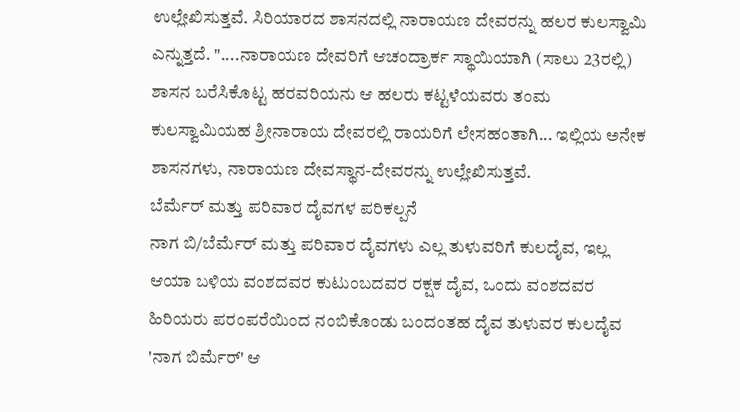ಉಲ್ಲೇಖಿಸುತ್ತವೆ. ಸಿರಿಯಾರದ ಶಾಸನದಲ್ಲಿ ನಾರಾಯಣ ದೇವರನ್ನು ಹಲರ ಕುಲಸ್ವಾಮಿ ಎನ್ನುತ್ತದೆ. "....ನಾರಾಯಣ ದೇವರಿಗೆ ಆಚಂದ್ರಾರ್ಕ ಸ್ಥಾಯಿಯಾಗಿ (ಸಾಲು 23ರಲ್ಲಿ) ಶಾಸನ ಬರೆಸಿಕೊಟ್ಟ ಹರವರಿಯನು ಆ ಹಲರು ಕಟ್ಟಳೆಯವರು ತಂಮ ಕುಲಸ್ವಾಮಿಯಹ ಶ್ರೀನಾರಾಯ ದೇವರಲ್ಲಿ ರಾಯರಿಗೆ ಲೇಸಹಂತಾಗಿ... ಇಲ್ಲಿಯ ಅನೇಕ ಶಾಸನಗಳು, ನಾರಾಯಣ ದೇವಸ್ಥಾನ-ದೇವರನ್ನು ಉಲ್ಲೇಖಿಸುತ್ತವೆ.
ಬೆರ್ಮೆರ್ ಮತ್ತು ಪರಿವಾರ ದೈವಗಳ ಪರಿಕಲ್ಪನೆ
ನಾಗ ಬಿ/ಬೆರ್ಮೆರ್ ಮತ್ತು ಪರಿವಾರ ದೈವಗಳು ಎಲ್ಲ ತುಳುವರಿಗೆ ಕುಲದೈವ, ಇಲ್ಲ ಆಯಾ ಬಳಿಯ ವಂಶದವರ ಕುಟುಂಬದವರ ರಕ್ಷಕ ದೈವ, ಒಂದು ವಂಶದವರ ಹಿರಿಯರು ಪರಂಪರೆಯಿಂದ ನಂಬಿಕೊಂಡು ಬಂದಂತಹ ದೈವ ತುಳುವರ ಕುಲದೈವ 'ನಾಗ ಬಿರ್ಮೆರ್' ಆ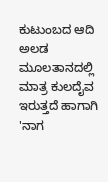ಕುಟುಂಬದ ಆದಿ ಅಲಡ ಮೂಲತಾನದಲ್ಲಿ ಮಾತ್ರ ಕುಲದೈವ ಇರುತ್ತದೆ ಹಾಗಾಗಿ 'ನಾಗ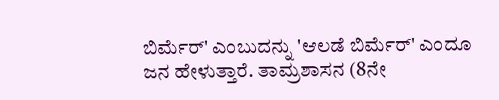ಬಿರ್ಮೆರ್' ಎಂಬುದನ್ನು 'ಆಲಡೆ ಬಿರ್ಮೆರ್' ಎಂದೂ ಜನ ಹೇಳುತ್ತಾರೆ. ತಾಮ್ರಶಾಸನ (8ನೇ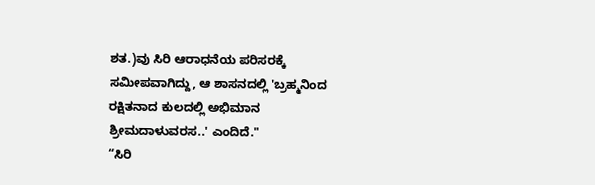ಶತ.)ವು ಸಿರಿ ಆರಾಧನೆಯ ಪರಿಸರಕ್ಕೆ ಸಮೀಪವಾಗಿದ್ದು, ಆ ಶಾಸನದಲ್ಲಿ 'ಬ್ರಹ್ಮನಿಂದ ರಕ್ಷಿತನಾದ ಕುಲದಲ್ಲಿ ಅಭಿಮಾನ ಶ್ರೀಮದಾಳುವರಸ..' ಎಂದಿದೆ."
“ಸಿರಿ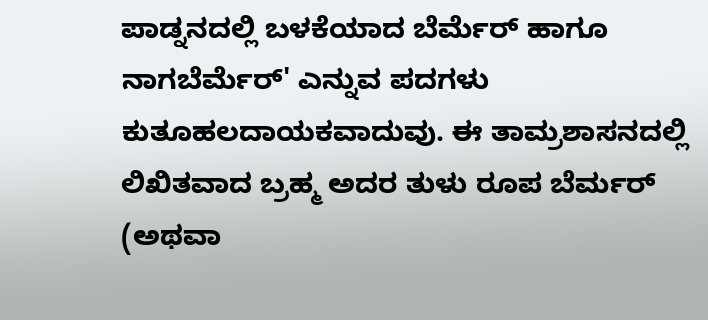ಪಾಡ್ನನದಲ್ಲಿ ಬಳಕೆಯಾದ ಬೆರ್ಮೆರ್ ಹಾಗೂ ನಾಗಬೆರ್ಮೆರ್' ಎನ್ನುವ ಪದಗಳು ಕುತೂಹಲದಾಯಕವಾದುವು. ಈ ತಾಮ್ರಶಾಸನದಲ್ಲಿ ಲಿಖಿತವಾದ ಬ್ರಹ್ಮ ಅದರ ತುಳು ರೂಪ ಬೆರ್ಮರ್ (ಅಥವಾ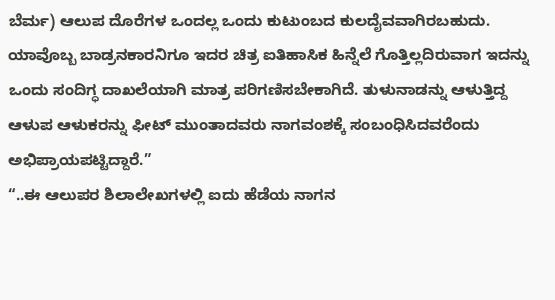ಬೆರ್ಮ) ಆಲುಪ ದೊರೆಗಳ ಒಂದಲ್ಲ ಒಂದು ಕುಟುಂಬದ ಕುಲದೈವವಾಗಿರಬಹುದು. ಯಾವೊಬ್ಬ ಬಾಡ್ರನಕಾರನಿಗೂ ಇದರ ಚಿತ್ರ ಐತಿಹಾಸಿಕ ಹಿನ್ನೆಲೆ ಗೊತ್ತಿಲ್ಲದಿರುವಾಗ ಇದನ್ನು ಒಂದು ಸಂದಿಗ್ಧ ದಾಖಲೆಯಾಗಿ ಮಾತ್ರ ಪರಿಗಣಿಸಬೇಕಾಗಿದೆ. ತುಳುನಾಡನ್ನು ಆಳುತ್ತಿದ್ದ ಆಳುಪ ಆಳುಕರನ್ನು ಫೀಟ್ ಮುಂತಾದವರು ನಾಗವಂಶಕ್ಕೆ ಸಂಬಂಧಿಸಿದವರೆಂದು ಅಭಿಪ್ರಾಯಪಟ್ಟಿದ್ದಾರೆ.”
“..ಈ ಆಲುಪರ ಶಿಲಾಲೇಖಗಳಲ್ಲಿ ಐದು ಹೆಡೆಯ ನಾಗನ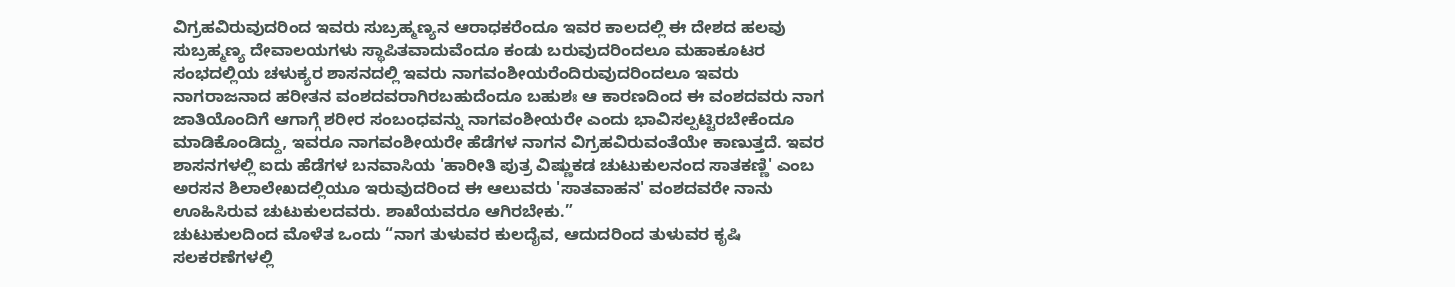ವಿಗ್ರಹವಿರುವುದರಿಂದ ಇವರು ಸುಬ್ರಹ್ಮಣ್ಯನ ಆರಾಧಕರೆಂದೂ ಇವರ ಕಾಲದಲ್ಲಿ ಈ ದೇಶದ ಹಲವು ಸುಬ್ರಹ್ಮಣ್ಯ ದೇವಾಲಯಗಳು ಸ್ಥಾಪಿತವಾದುವೆಂದೂ ಕಂಡು ಬರುವುದರಿಂದಲೂ ಮಹಾಕೂಟರ ಸಂಭದಲ್ಲಿಯ ಚಳುಕ್ಯರ ಶಾಸನದಲ್ಲಿ ಇವರು ನಾಗವಂಶೀಯರೆಂದಿರುವುದರಿಂದಲೂ ಇವರು ನಾಗರಾಜನಾದ ಹರೀತನ ವಂಶದವರಾಗಿರಬಹುದೆಂದೂ ಬಹುಶಃ ಆ ಕಾರಣದಿಂದ ಈ ವಂಶದವರು ನಾಗ ಜಾತಿಯೊಂದಿಗೆ ಆಗಾಗ್ಗೆ ಶರೀರ ಸಂಬಂಧವನ್ನು ನಾಗವಂಶೀಯರೇ ಎಂದು ಭಾವಿಸಲ್ಪಟ್ಟಿರಬೇಕೆಂದೂ ಮಾಡಿಕೊಂಡಿದ್ದು, ಇವರೂ ನಾಗವಂಶೀಯರೇ ಹೆಡೆಗಳ ನಾಗನ ವಿಗ್ರಹವಿರುವಂತೆಯೇ ಕಾಣುತ್ತದೆ. ಇವರ ಶಾಸನಗಳಲ್ಲಿ ಐದು ಹೆಡೆಗಳ ಬನವಾಸಿಯ 'ಹಾರೀತಿ ಪುತ್ರ ವಿಷ್ಣುಕಡ ಚುಟುಕುಲನಂದ ಸಾತಕಣ್ಣಿ' ಎಂಬ ಅರಸನ ಶಿಲಾಲೇಖದಲ್ಲಿಯೂ ಇರುವುದರಿಂದ ಈ ಆಲುವರು 'ಸಾತವಾಹನ' ವಂಶದವರೇ ನಾನು ಊಹಿಸಿರುವ ಚುಟುಕುಲದವರು. ಶಾಖೆಯವರೂ ಆಗಿರಬೇಕು.”
ಚುಟುಕುಲದಿಂದ ಮೊಳೆತ ಒಂದು “ನಾಗ ತುಳುವರ ಕುಲದೈವ, ಆದುದರಿಂದ ತುಳುವರ ಕೃಷಿ ಸಲಕರಣೆಗಳಲ್ಲಿ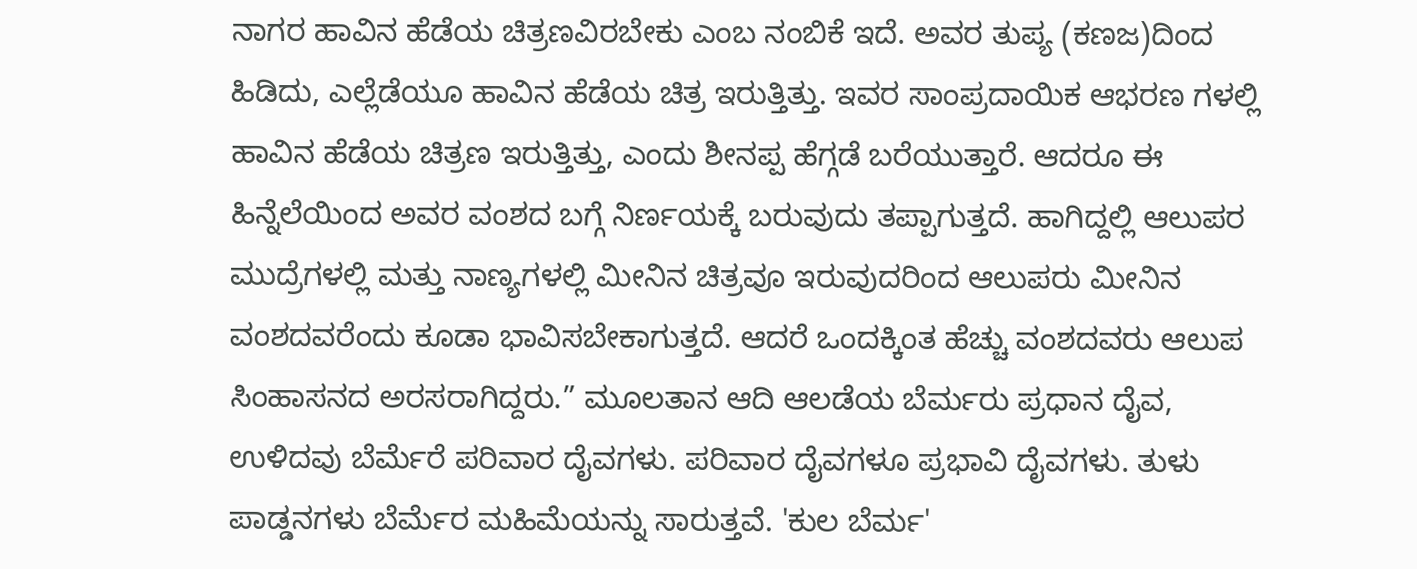ನಾಗರ ಹಾವಿನ ಹೆಡೆಯ ಚಿತ್ರಣವಿರಬೇಕು ಎಂಬ ನಂಬಿಕೆ ಇದೆ. ಅವರ ತುಪ್ಯ (ಕಣಜ)ದಿಂದ ಹಿಡಿದು, ಎಲ್ಲೆಡೆಯೂ ಹಾವಿನ ಹೆಡೆಯ ಚಿತ್ರ ಇರುತ್ತಿತ್ತು. ಇವರ ಸಾಂಪ್ರದಾಯಿಕ ಆಭರಣ ಗಳಲ್ಲಿ ಹಾವಿನ ಹೆಡೆಯ ಚಿತ್ರಣ ಇರುತ್ತಿತ್ತು, ಎಂದು ಶೀನಪ್ಪ ಹೆಗ್ಗಡೆ ಬರೆಯುತ್ತಾರೆ. ಆದರೂ ಈ ಹಿನ್ನೆಲೆಯಿಂದ ಅವರ ವಂಶದ ಬಗ್ಗೆ ನಿರ್ಣಯಕ್ಕೆ ಬರುವುದು ತಪ್ಪಾಗುತ್ತದೆ. ಹಾಗಿದ್ದಲ್ಲಿ ಆಲುಪರ ಮುದ್ರೆಗಳಲ್ಲಿ ಮತ್ತು ನಾಣ್ಯಗಳಲ್ಲಿ ಮೀನಿನ ಚಿತ್ರವೂ ಇರುವುದರಿಂದ ಆಲುಪರು ಮೀನಿನ ವಂಶದವರೆಂದು ಕೂಡಾ ಭಾವಿಸಬೇಕಾಗುತ್ತದೆ. ಆದರೆ ಒಂದಕ್ಕಿಂತ ಹೆಚ್ಚು ವಂಶದವರು ಆಲುಪ ಸಿಂಹಾಸನದ ಅರಸರಾಗಿದ್ದರು.” ಮೂಲತಾನ ಆದಿ ಆಲಡೆಯ ಬೆರ್ಮರು ಪ್ರಧಾನ ದೈವ, ಉಳಿದವು ಬೆರ್ಮೆರೆ ಪರಿವಾರ ದೈವಗಳು. ಪರಿವಾರ ದೈವಗಳೂ ಪ್ರಭಾವಿ ದೈವಗಳು. ತುಳು ಪಾಡ್ಡನಗಳು ಬೆರ್ಮೆರ ಮಹಿಮೆಯನ್ನು ಸಾರುತ್ತವೆ. 'ಕುಲ ಬೆರ್ಮ'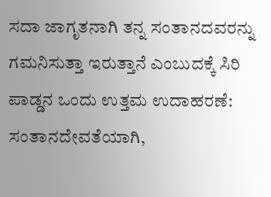ಸದಾ ಜಾಗೃತನಾಗಿ ತನ್ನ ಸಂತಾನದವರನ್ನು ಗಮನಿಸುತ್ತಾ ಇರುತ್ತಾನೆ ಎಂಬುದಕ್ಕೆ ಸಿರಿ ಪಾಡ್ಡನ ಒಂದು ಉತ್ತಮ ಉದಾಹರಣೆ: ಸಂತಾನದೇವತೆಯಾಗಿ,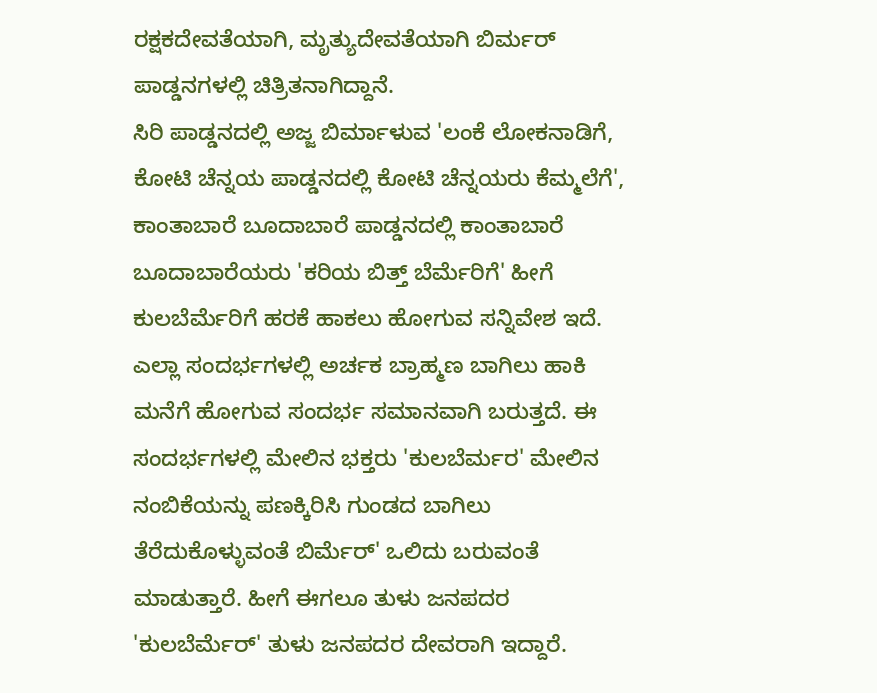ರಕ್ಷಕದೇವತೆಯಾಗಿ, ಮೃತ್ಯುದೇವತೆಯಾಗಿ ಬಿರ್ಮರ್ ಪಾಡ್ಡನಗಳಲ್ಲಿ ಚಿತ್ರಿತನಾಗಿದ್ದಾನೆ.
ಸಿರಿ ಪಾಡ್ಡನದಲ್ಲಿ ಅಜ್ಜ ಬಿರ್ಮಾಳುವ 'ಲಂಕೆ ಲೋಕನಾಡಿಗೆ, ಕೋಟಿ ಚೆನ್ನಯ ಪಾಡ್ಡನದಲ್ಲಿ ಕೋಟಿ ಚೆನ್ನಯರು ಕೆಮ್ಮಲೆಗೆ', ಕಾಂತಾಬಾರೆ ಬೂದಾಬಾರೆ ಪಾಡ್ಡನದಲ್ಲಿ ಕಾಂತಾಬಾರೆ ಬೂದಾಬಾರೆಯರು 'ಕರಿಯ ಬಿತ್ತ್ ಬೆರ್ಮೆರಿಗೆ' ಹೀಗೆ ಕುಲಬೆರ್ಮೆರಿಗೆ ಹರಕೆ ಹಾಕಲು ಹೋಗುವ ಸನ್ನಿವೇಶ ಇದೆ. ಎಲ್ಲಾ ಸಂದರ್ಭಗಳಲ್ಲಿ ಅರ್ಚಕ ಬ್ರಾಹ್ಮಣ ಬಾಗಿಲು ಹಾಕಿ ಮನೆಗೆ ಹೋಗುವ ಸಂದರ್ಭ ಸಮಾನವಾಗಿ ಬರುತ್ತದೆ. ಈ ಸಂದರ್ಭಗಳಲ್ಲಿ ಮೇಲಿನ ಭಕ್ತರು 'ಕುಲಬೆರ್ಮರ' ಮೇಲಿನ ನಂಬಿಕೆಯನ್ನು ಪಣಕ್ಕಿರಿಸಿ ಗುಂಡದ ಬಾಗಿಲು ತೆರೆದುಕೊಳ್ಳುವಂತೆ ಬಿರ್ಮೆರ್' ಒಲಿದು ಬರುವಂತೆ ಮಾಡುತ್ತಾರೆ. ಹೀಗೆ ಈಗಲೂ ತುಳು ಜನಪದರ 'ಕುಲಬೆರ್ಮೆರ್' ತುಳು ಜನಪದರ ದೇವರಾಗಿ ಇದ್ದಾರೆ.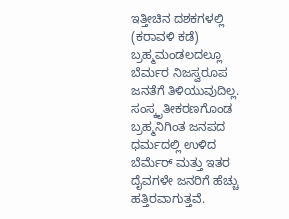ಇತ್ತೀಚಿನ ದಶಕಗಳಲ್ಲಿ (ಕರಾವಳಿ ಕಡೆ) ಬ್ರಹ್ಮಮಂಡಲದಲ್ಲೂ ಬೆರ್ಮರ ನಿಜಸ್ವರೂಪ ಜನತೆಗೆ ತಿಳಿಯುವುದಿಲ್ಲ. ಸಂಸ್ಕೃತೀಕರಣಗೊಂಡ ಬ್ರಹ್ಮನಿಗಿಂತ ಜನಪದ ಧರ್ಮದಲ್ಲಿ ಉಳಿದ ಬೆರ್ಮೆರ್ ಮತ್ತು ಇತರ ದೈವಗಳೇ ಜನರಿಗೆ ಹೆಚ್ಚು ಹತ್ತಿರವಾಗುತ್ತವೆ.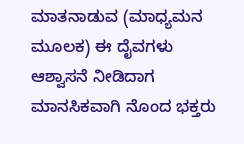ಮಾತನಾಡುವ (ಮಾಧ್ಯಮನ ಮೂಲಕ) ಈ ದೈವಗಳು ಆಶ್ವಾಸನೆ ನೀಡಿದಾಗ ಮಾನಸಿಕವಾಗಿ ನೊಂದ ಭಕ್ತರು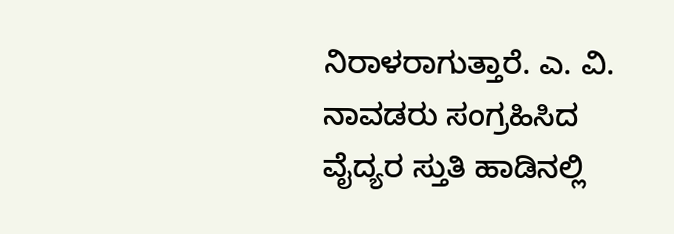ನಿರಾಳರಾಗುತ್ತಾರೆ. ಎ. ವಿ. ನಾವಡರು ಸಂಗ್ರಹಿಸಿದ ವೈದ್ಯರ ಸ್ತುತಿ ಹಾಡಿನಲ್ಲಿ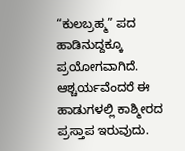“ಕುಲಬ್ರಹ್ಮ” ಪದ ಹಾಡಿನುದ್ದಕ್ಕೂ ಪ್ರಯೋಗವಾಗಿದೆ. ಆಶ್ಚರ್ಯವೆಂದರೆ ಈ ಹಾಡುಗಳಲ್ಲಿ ಕಾಶ್ಮೀರದ ಪ್ರಸ್ತಾಪ ಇರುವುದು.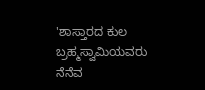'ಶಾಸ್ತಾರದ ಕುಲ ಬ್ರಹ್ಮಸ್ವಾಮಿಯವರು ನೆನೆವ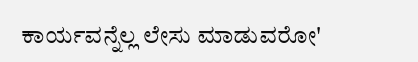ಕಾರ್ಯವನ್ನೆಲ್ಲ ಲೇಸು ಮಾಡುವರೋ'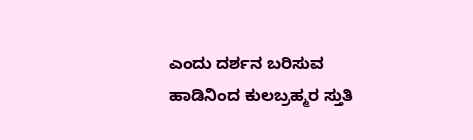ಎಂದು ದರ್ಶನ ಬರಿಸುವ ಹಾಡಿನಿಂದ ಕುಲಬ್ರಹ್ಮರ ಸ್ತುತಿ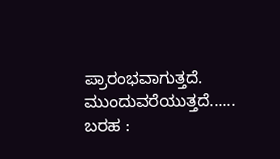ಪ್ರಾರಂಭವಾಗುತ್ತದೆ.
ಮುಂದುವರೆಯುತ್ತದೆ......
ಬರಹ :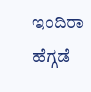ಇಂದಿರಾ ಹೆಗ್ಗಡೆ